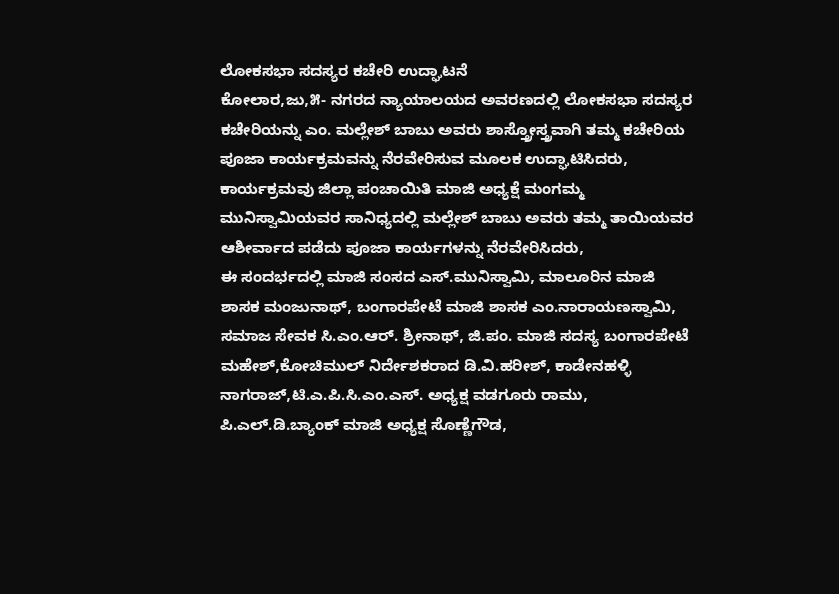ಲೋಕಸಭಾ ಸದಸ್ಯರ ಕಚೇರಿ ಉದ್ಘಾಟನೆ
ಕೋಲಾರ,ಜು,೫- ನಗರದ ನ್ಯಾಯಾಲಯದ ಅವರಣದಲ್ಲಿ ಲೋಕಸಭಾ ಸದಸ್ಯರ ಕಚೇರಿಯನ್ನು ಎಂ. ಮಲ್ಲೇಶ್ ಬಾಬು ಅವರು ಶಾಸ್ತ್ರೋಸ್ತ್ರವಾಗಿ ತಮ್ಮ ಕಚೇರಿಯ ಪೂಜಾ ಕಾರ್ಯಕ್ರಮವನ್ನು ನೆರವೇರಿಸುವ ಮೂಲಕ ಉದ್ಘಾಟಿಸಿದರು,
ಕಾರ್ಯಕ್ರಮವು ಜಿಲ್ಲಾ ಪಂಚಾಯಿತಿ ಮಾಜಿ ಅಧ್ಯಕ್ಷೆ ಮಂಗಮ್ಮ ಮುನಿಸ್ವಾಮಿಯವರ ಸಾನಿಧ್ಯದಲ್ಲಿ ಮಲ್ಲೇಶ್ ಬಾಬು ಅವರು ತಮ್ಮ ತಾಯಿಯವರ ಆಶೀರ್ವಾದ ಪಡೆದು ಪೂಜಾ ಕಾರ್ಯಗಳನ್ನು ನೆರವೇರಿಸಿದರು,
ಈ ಸಂದರ್ಭದಲ್ಲಿ ಮಾಜಿ ಸಂಸದ ಎಸ್.ಮುನಿಸ್ವಾಮಿ, ಮಾಲೂರಿನ ಮಾಜಿ ಶಾಸಕ ಮಂಜುನಾಥ್, ಬಂಗಾರಪೇಟೆ ಮಾಜಿ ಶಾಸಕ ಎಂ.ನಾರಾಯಣಸ್ವಾಮಿ, ಸಮಾಜ ಸೇವಕ ಸಿ.ಎಂ.ಆರ್. ಶ್ರೀನಾಥ್, ಜಿ.ಪಂ. ಮಾಜಿ ಸದಸ್ಯ ಬಂಗಾರಪೇಟೆ ಮಹೇಶ್,ಕೋಚಿಮುಲ್ ನಿರ್ದೇಶಕರಾದ ಡಿ.ವಿ.ಹರೀಶ್, ಕಾಡೇನಹಳ್ಳಿ ನಾಗರಾಜ್,ಟಿ.ಎ.ಪಿ.ಸಿ.ಎಂ.ಎಸ್. ಅಧ್ಯಕ್ಷ ವಡಗೂರು ರಾಮು, ಪಿ.ಎಲ್.ಡಿ.ಬ್ಯಾಂಕ್ ಮಾಜಿ ಅಧ್ಯಕ್ಷ ಸೊಣ್ಣೆಗೌಡ,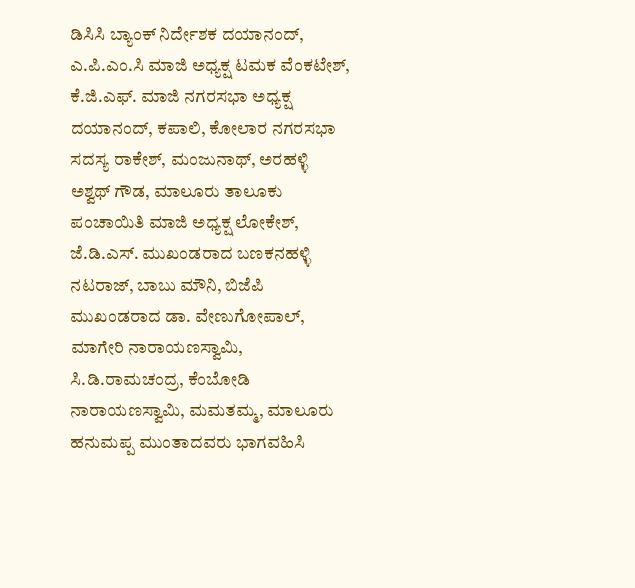ಡಿಸಿಸಿ ಬ್ಯಾಂಕ್ ನಿರ್ದೇಶಕ ದಯಾನಂದ್, ಎ.ಪಿ.ಎಂ.ಸಿ ಮಾಜಿ ಅಧ್ಯಕ್ಷ ಟಮಕ ವೆಂಕಟೇಶ್, ಕೆ.ಜಿ.ಎಫ್. ಮಾಜಿ ನಗರಸಭಾ ಅಧ್ಯಕ್ಷ ದಯಾನಂದ್, ಕಪಾಲಿ, ಕೋಲಾರ ನಗರಸಭಾ ಸದಸ್ಯ ರಾಕೇಶ್, ಮಂಜುನಾಥ್, ಅರಹಳ್ಳಿ ಅಶ್ವಥ್ ಗೌಡ, ಮಾಲೂರು ತಾಲೂಕು ಪಂಚಾಯಿತಿ ಮಾಜಿ ಅಧ್ಯಕ್ಷ ಲೋಕೇಶ್, ಜೆ.ಡಿ.ಎಸ್. ಮುಖಂಡರಾದ ಬಣಕನಹಳ್ಳಿ ನಟರಾಜ್, ಬಾಬು ಮೌನಿ, ಬಿಜೆಪಿ ಮುಖಂಡರಾದ ಡಾ. ವೇಣುಗೋಪಾಲ್, ಮಾಗೇರಿ ನಾರಾಯಣಸ್ವಾಮಿ, ಸಿ.ಡಿ.ರಾಮಚಂದ್ರ, ಕೆಂಬೋಡಿ ನಾರಾಯಣಸ್ವಾಮಿ, ಮಮತಮ್ಮ, ಮಾಲೂರು ಹನುಮಪ್ಪ ಮುಂತಾದವರು ಭಾಗವಹಿಸಿ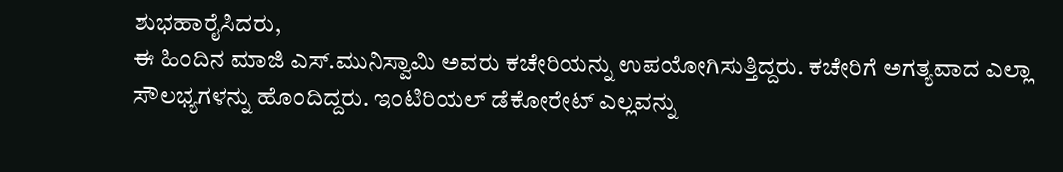ಶುಭಹಾರೈಸಿದರು,
ಈ ಹಿಂದಿನ ಮಾಜಿ ಎಸ್.ಮುನಿಸ್ವಾಮಿ ಅವರು ಕಚೇರಿಯನ್ನು ಉಪಯೋಗಿಸುತ್ತಿದ್ದರು. ಕಚೇರಿಗೆ ಅಗತ್ಯವಾದ ಎಲ್ಲಾ ಸೌಲಭ್ಯಗಳನ್ನು ಹೊಂದಿದ್ದರು. ಇಂಟಿರಿಯಲ್ ಡೆಕೋರೇಟ್ ಎಲ್ಲವನ್ನು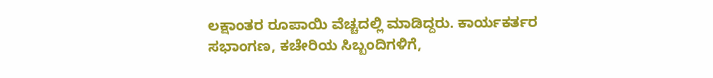ಲಕ್ಷಾಂತರ ರೂಪಾಯಿ ವೆಚ್ಚದಲ್ಲಿ ಮಾಡಿದ್ದರು. ಕಾರ್ಯಕರ್ತರ ಸಭಾಂಗಣ, ಕಚೇರಿಯ ಸಿಬ್ಬಂದಿಗಳಿಗೆ,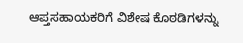ಆಪ್ತಸಹಾಯಕರಿಗೆ ವಿಶೇಷ ಕೊಠಡಿಗಳನ್ನು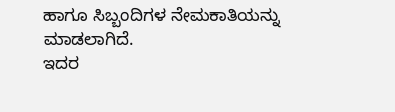ಹಾಗೂ ಸಿಬ್ಬಂದಿಗಳ ನೇಮಕಾತಿಯನ್ನು ಮಾಡಲಾಗಿದೆ.
ಇದರ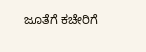ಜೂತೆಗೆ ಕಚೇರಿಗೆ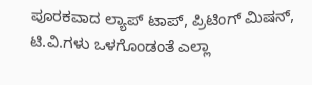ಪೂರಕವಾದ ಲ್ಯಾಪ್ ಟಾಪ್, ಪ್ರಿಟಿಂಗ್ ಮಿಷನ್, ಟಿ.ವಿ.ಗಳು ಒಳಗೊಂಡಂತೆ ಎಲ್ಲಾ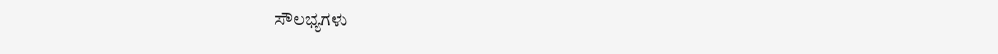ಸೌಲಭ್ಯಗಳು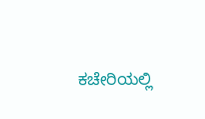ಕಚೇರಿಯಲ್ಲಿ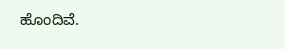ಹೊಂದಿವೆ.